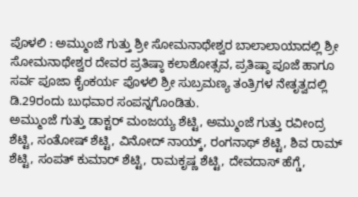ಪೊಳಲಿ : ಅಮ್ಮುಂಜೆ ಗುತ್ತು ಶ್ರೀ ಸೋಮನಾಥೇಶ್ವರ ಬಾಲಾಲಾಯಾದಲ್ಲಿ ಶ್ರೀ ಸೋಮನಾಥೇಶ್ವರ ದೇವರ ಪ್ರತಿಷ್ಠಾ ಕಲಾಶೋತ್ಸವ, ಪ್ರತಿಷ್ಠಾ ಪೂಜೆ ಹಾಗೂ ಸರ್ವ ಪೂಜಾ ಕೈಂಕರ್ಯ ಪೊಳಲಿ ಶ್ರೀ ಸುಬ್ರಮಣ್ಯ ತಂತ್ರಿಗಳ ನೇತೃತ್ವದಲ್ಲಿ ಡಿ.29ರಂದು ಬುಧವಾರ ಸಂಪನ್ನಗೊಂಡಿತು.
ಅಮ್ಮುಂಜೆ ಗುತ್ತು ಡಾಕ್ಟರ್ ಮಂಜಯ್ಯ ಶೆಟ್ಟಿ, ಅಮ್ಮುಂಜೆ ಗುತ್ತು ರವೀಂದ್ರ ಶೆಟ್ಟಿ, ಸಂತೋಷ್ ಶೆಟ್ಟಿ, ವಿನೋದ್ ನಾಯ್ಕ್, ರಂಗನಾಥ್ ಶೆಟ್ಟಿ, ಶಿವ ರಾಮ್ ಶೆಟ್ಟಿ, ಸಂಪತ್ ಕುಮಾರ್ ಶೆಟ್ಟಿ, ರಾಮಕೃಷ್ಣ ಶೆಟ್ಟಿ, ದೇವದಾಸ್ ಹೆಗ್ಡೆ,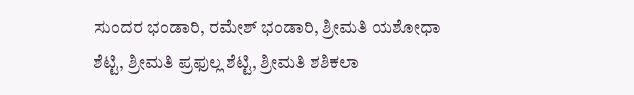ಸುಂದರ ಭಂಡಾರಿ, ರಮೇಶ್ ಭಂಡಾರಿ, ಶ್ರೀಮತಿ ಯಶೋಧಾ ಶೆಟ್ಟಿ, ಶ್ರೀಮತಿ ಪ್ರಫುಲ್ಲ ಶೆಟ್ಟಿ, ಶ್ರೀಮತಿ ಶಶಿಕಲಾ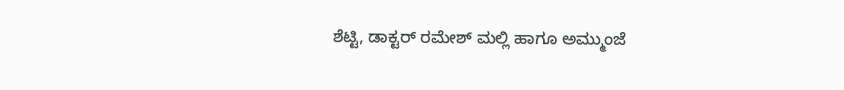ಶೆಟ್ಟಿ, ಡಾಕ್ಟರ್ ರಮೇಶ್ ಮಲ್ಲಿ ಹಾಗೂ ಅಮ್ಮುಂಜೆ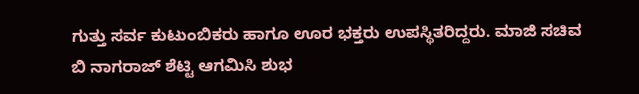ಗುತ್ತು ಸರ್ವ ಕುಟುಂಬಿಕರು ಹಾಗೂ ಊರ ಭಕ್ತರು ಉಪಸ್ಥಿತರಿದ್ದರು. ಮಾಜಿ ಸಚಿವ ಬಿ ನಾಗರಾಜ್ ಶೆಟ್ಟಿ ಆಗಮಿಸಿ ಶುಭ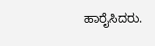ಹಾರೈಸಿದರು.